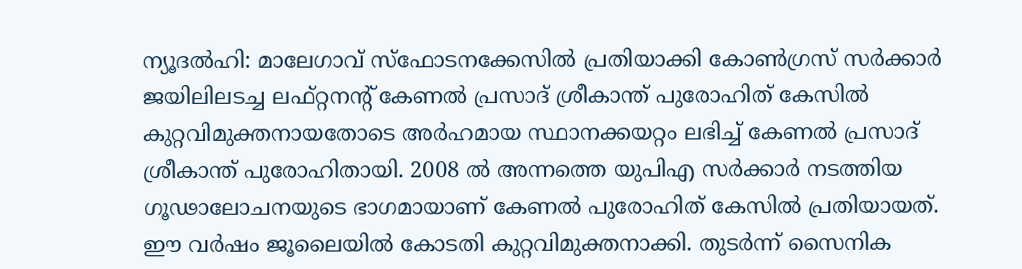ന്യൂദൽഹി: മാലേഗാവ് സ്ഫോടനക്കേസിൽ പ്രതിയാക്കി കോൺഗ്രസ് സർക്കാർ ജയിലിലടച്ച ലഫ്റ്റനന്റ് കേണൽ പ്രസാദ് ശ്രീകാന്ത് പുരോഹിത് കേസിൽ കുറ്റവിമുക്തനായതോടെ അർഹമായ സ്ഥാനക്കയറ്റം ലഭിച്ച് കേണൽ പ്രസാദ്
ശ്രീകാന്ത് പുരോഹിതായി. 2008 ൽ അന്നത്തെ യുപിഎ സർക്കാർ നടത്തിയ ഗൂഢാലോചനയുടെ ഭാഗമായാണ് കേണൽ പുരോഹിത് കേസിൽ പ്രതിയായത്. ഈ വർഷം ജൂലൈയിൽ കോടതി കുറ്റവിമുക്തനാക്കി. തുടർന്ന് സൈനിക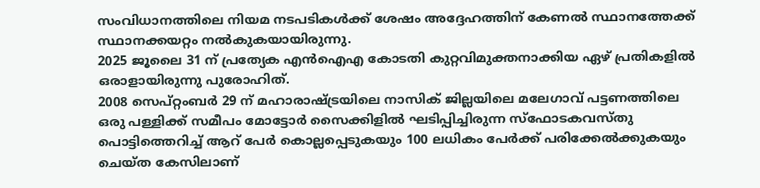സംവിധാനത്തിലെ നിയമ നടപടികൾക്ക് ശേഷം അദ്ദേഹത്തിന് കേണൽ സ്ഥാനത്തേക്ക് സ്ഥാനക്കയറ്റം നൽകുകയായിരുന്നു.
2025 ജൂലൈ 31 ന് പ്രത്യേക എൻഐഎ കോടതി കുറ്റവിമുക്തനാക്കിയ ഏഴ് പ്രതികളിൽ ഒരാളായിരുന്നു പുരോഹിത്.
2008 സെപ്റ്റംബർ 29 ന് മഹാരാഷ്ട്രയിലെ നാസിക് ജില്ലയിലെ മലേഗാവ് പട്ടണത്തിലെ ഒരു പള്ളിക്ക് സമീപം മോട്ടോർ സൈക്കിളിൽ ഘടിപ്പിച്ചിരുന്ന സ്ഫോടകവസ്തു പൊട്ടിത്തെറിച്ച് ആറ് പേർ കൊല്ലപ്പെടുകയും 100 ലധികം പേർക്ക് പരിക്കേൽക്കുകയും ചെയ്ത കേസിലാണ്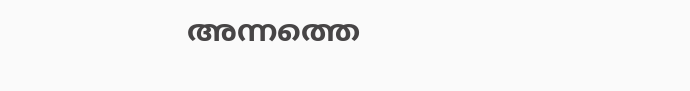അന്നത്തെ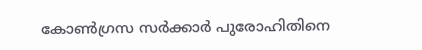കോൺഗ്രസ സർക്കാർ പുരോഹിതിനെ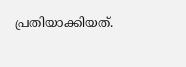പ്രതിയാക്കിയത്.